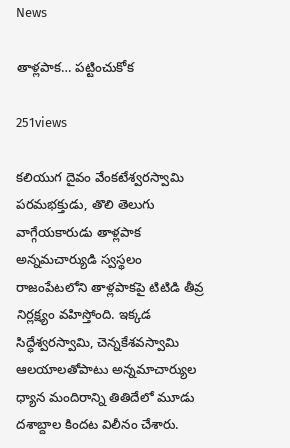News

తాళ్లపాక… పట్టించుకోక

251views

కలియుగ దైవం వేంకటేశ్వరస్వామి పరమభక్తుడు, తొలి తెలుగు వాగ్గేయకారుడు తాళ్లపాక అన్నమచార్యుడి స్వస్థలం రాజంపేటలోని తాళ్లపాకపై టిటిడి తీవ్ర నిర్లక్ష్యం వహిస్తోంది. ఇక్కడ సిద్ధేశ్వరస్వామి, చెన్నకేశవస్వామి ఆలయాలతోపాటు అన్నమాచార్యుల ధ్యాన మందిరాన్ని తితిదేలో మూడు దశాబ్దాల కిందట విలీనం చేశారు.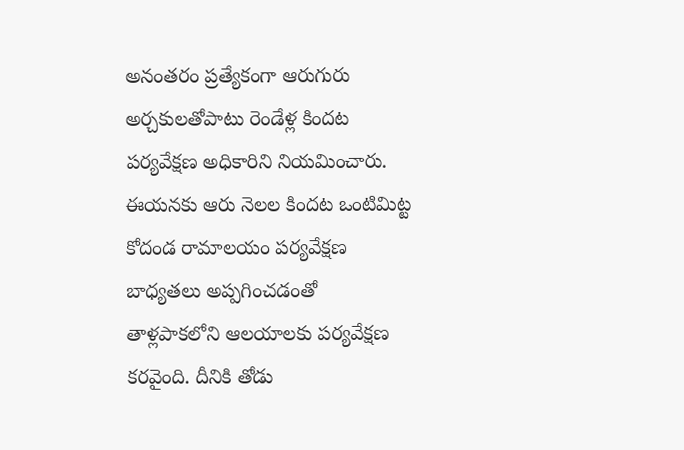అనంతరం ప్రత్యేకంగా ఆరుగురు అర్చకులతోపాటు రెండేళ్ల కిందట పర్యవేక్షణ అధికారిని నియమించారు. ఈయనకు ఆరు నెలల కిందట ఒంటిమిట్ట కోదండ రామాలయం పర్యవేక్షణ బాధ్యతలు అప్పగించడంతో తాళ్లపాకలోని ఆలయాలకు పర్యవేక్షణ కరవైంది. దీనికి తోడు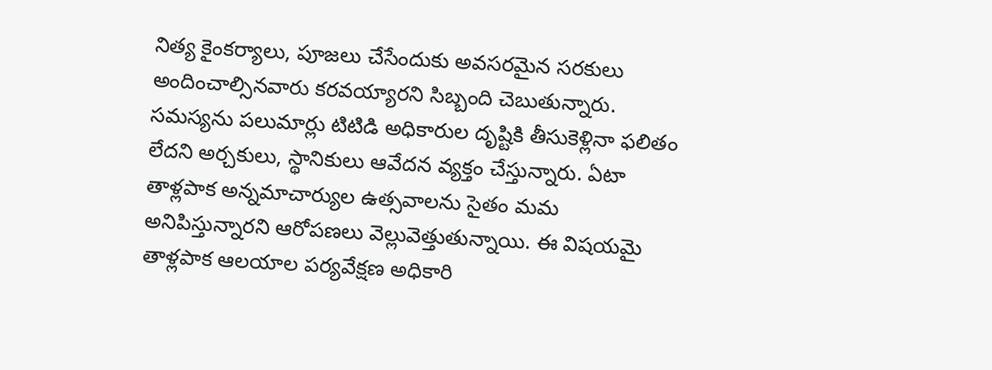నిత్య కైంకర్యాలు, పూజలు చేసేందుకు అవసరమైన సరకులు అందించాల్సినవారు కరవయ్యారని సిబ్బంది చెబుతున్నారు. సమస్యను పలుమార్లు టిటిడి అధికారుల దృష్టికి తీసుకెళ్లినా ఫలితం లేదని అర్చకులు, స్థానికులు ఆవేదన వ్యక్తం చేస్తున్నారు. ఏటా తాళ్లపాక అన్నమాచార్యుల ఉత్సవాలను సైతం మమ అనిపిస్తున్నారని ఆరోపణలు వెల్లువెత్తుతున్నాయి. ఈ విషయమై తాళ్లపాక ఆలయాల పర్యవేక్షణ అధికారి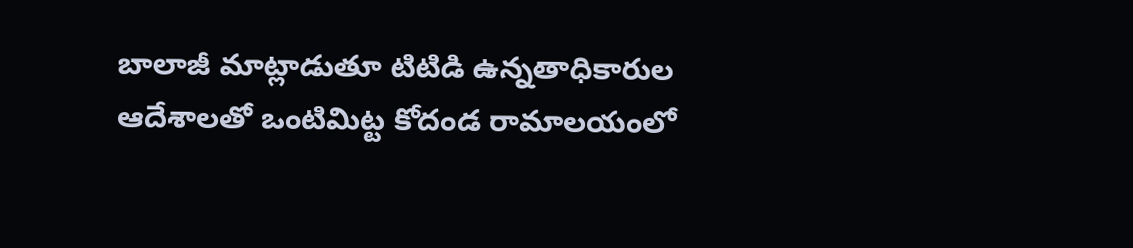బాలాజీ మాట్లాడుతూ టిటిడి ఉన్నతాధికారుల ఆదేశాలతో ఒంటిమిట్ట కోదండ రామాలయంలో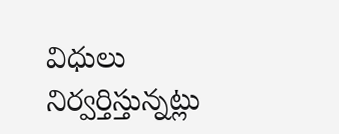విధులు నిర్వర్తిస్తున్నట్లు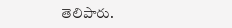తెలిపారు.